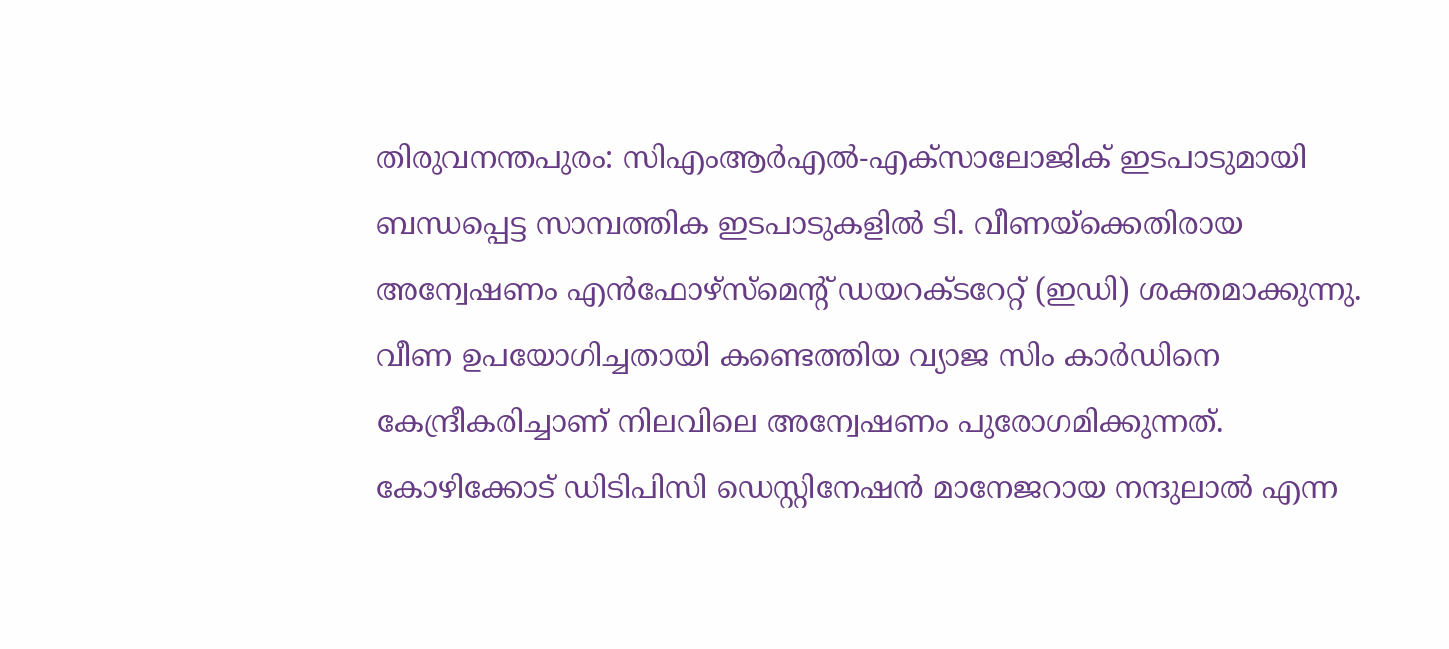തിരുവനന്തപുരം: സിഎംആർഎൽ-എക്സാലോജിക് ഇടപാടുമായി ബന്ധപ്പെട്ട സാമ്പത്തിക ഇടപാടുകളിൽ ടി. വീണയ്ക്കെതിരായ അന്വേഷണം എൻഫോഴ്സ്മെന്റ് ഡയറക്ടറേറ്റ് (ഇഡി) ശക്തമാക്കുന്നു. വീണ ഉപയോഗിച്ചതായി കണ്ടെത്തിയ വ്യാജ സിം കാർഡിനെ കേന്ദ്രീകരിച്ചാണ് നിലവിലെ അന്വേഷണം പുരോഗമിക്കുന്നത്.
കോഴിക്കോട് ഡിടിപിസി ഡെസ്റ്റിനേഷൻ മാനേജറായ നന്ദുലാൽ എന്ന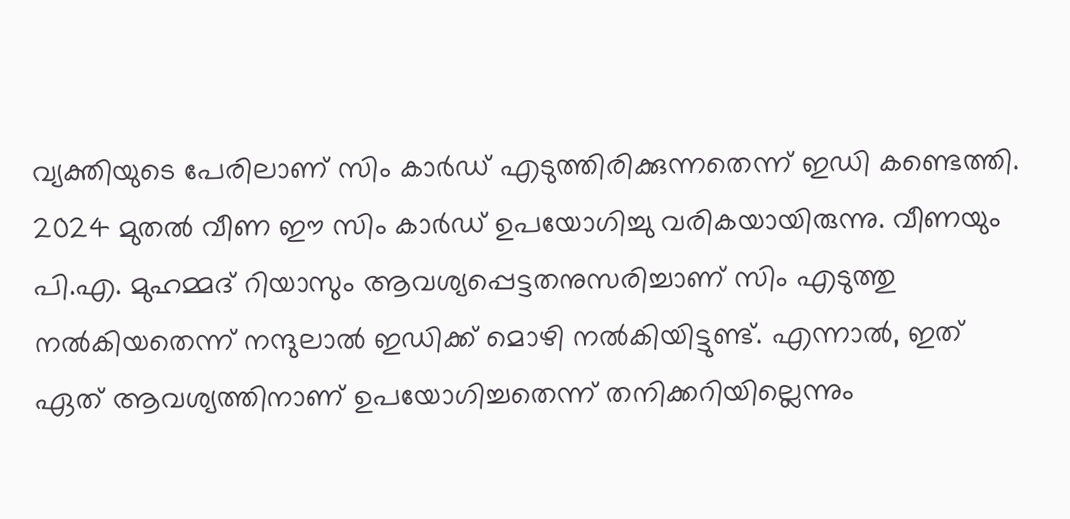വ്യക്തിയുടെ പേരിലാണ് സിം കാർഡ് എടുത്തിരിക്കുന്നതെന്ന് ഇഡി കണ്ടെത്തി. 2024 മുതൽ വീണ ഈ സിം കാർഡ് ഉപയോഗിച്ചു വരികയായിരുന്നു. വീണയും പി.എ. മുഹമ്മദ് റിയാസും ആവശ്യപ്പെട്ടതനുസരിച്ചാണ് സിം എടുത്തു നൽകിയതെന്ന് നന്ദുലാൽ ഇഡിക്ക് മൊഴി നൽകിയിട്ടുണ്ട്. എന്നാൽ, ഇത് ഏത് ആവശ്യത്തിനാണ് ഉപയോഗിച്ചതെന്ന് തനിക്കറിയില്ലെന്നും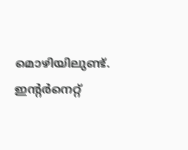മൊഴിയിലുണ്ട്.
ഇന്റർനെറ്റ്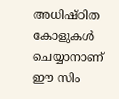അധിഷ്ഠിത കോളുകൾ ചെയ്യാനാണ് ഈ സിം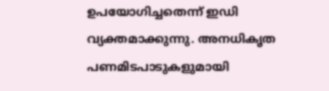ഉപയോഗിച്ചതെന്ന് ഇഡി വ്യക്തമാക്കുന്നു. അനധികൃത പണമിടപാടുകളുമായി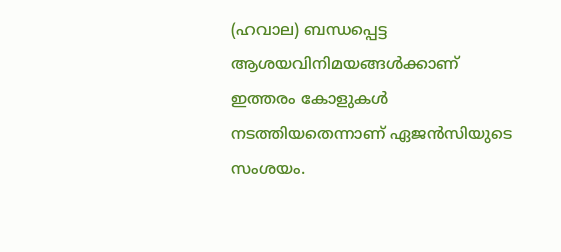(ഹവാല) ബന്ധപ്പെട്ട ആശയവിനിമയങ്ങൾക്കാണ് ഇത്തരം കോളുകൾ നടത്തിയതെന്നാണ് ഏജൻസിയുടെ സംശയം.